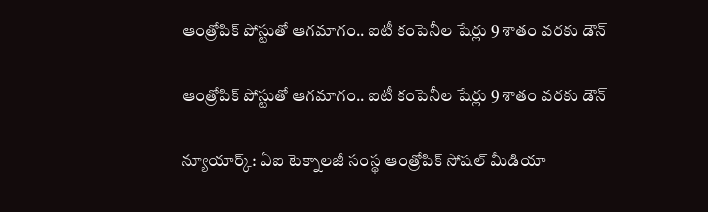ఆంత్రోపిక్ పోస్టుతో ఆగమాగం.. ఐటీ కంపెనీల షేర్లు 9 శాతం వరకు డౌన్

ఆంత్రోపిక్ పోస్టుతో ఆగమాగం.. ఐటీ కంపెనీల షేర్లు 9 శాతం వరకు డౌన్

న్యూయార్క్: ఏఐ టెక్నాలజీ సంస్థ ఆంత్రోపిక్ సోషల్ మీడియా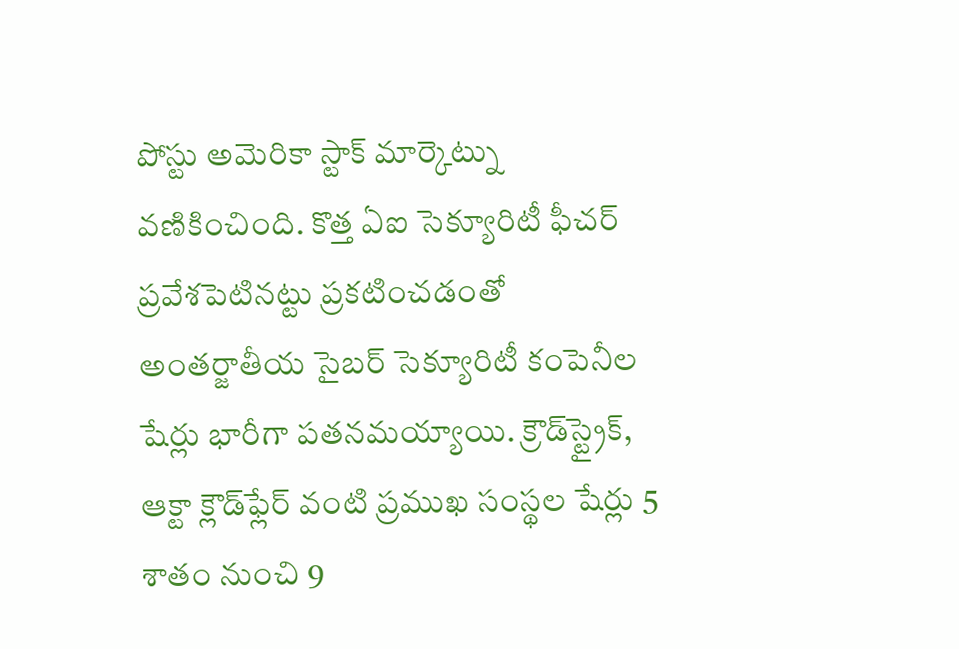పోస్టు అమెరికా స్టాక్ మార్కెట్ను వణికించింది. కొత్త ఏఐ సెక్యూరిటీ ఫీచర్ ప్రవేశపెటినట్టు ప్రకటించడంతో అంతర్జాతీయ సైబర్ సెక్యూరిటీ కంపెనీల షేర్లు భారీగా పతనమయ్యాయి. క్రౌడ్‌‌స్ట్రైక్, ఆక్టా క్లౌడ్‌‌ఫ్లేర్ వంటి ప్రముఖ సంస్థల షేర్లు 5 శాతం నుంచి 9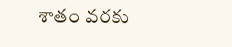శాతం వరకు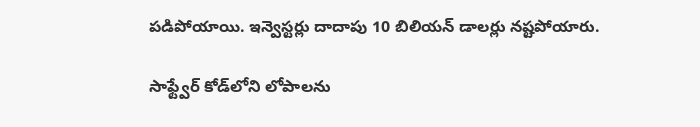పడిపోయాయి. ఇన్వెస్టర్లు దాదాపు 10 బిలియన్ డాలర్లు నష్టపోయారు.

సాఫ్ట్వేర్ కోడ్‌‌లోని లోపాలను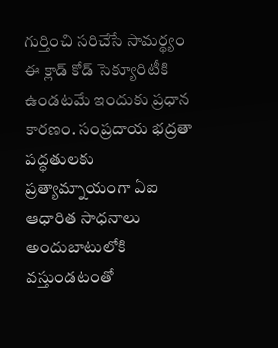గుర్తించి సరిచేసే సామర్థ్యం ఈ క్లాడ్ కోడ్ సెక్యూరిటీకి ఉండటమే ఇందుకు ప్రధాన కారణం. సంప్రదాయ భద్రతా పద్ధతులకు ప్రత్యామ్నాయంగా ఏఐ ఆధారిత సాధనాలు అందుబాటులోకి వస్తుండటంతో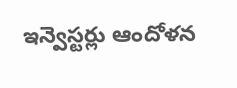ఇన్వెస్టర్లు ఆందోళన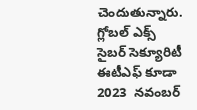చెందుతున్నారు. గ్లోబల్ ఎక్స్ సైబర్ సెక్యూరిటీ ఈటీఎఫ్ కూడా 2023  నవంబర్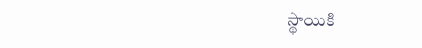స్థాయికి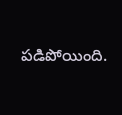పడిపోయింది.